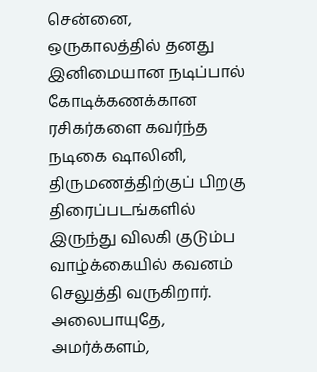சென்னை,
ஒருகாலத்தில் தனது இனிமையான நடிப்பால் கோடிக்கணக்கான ரசிகர்களை கவர்ந்த நடிகை ஷாலினி, திருமணத்திற்குப் பிறகு திரைப்படங்களில் இருந்து விலகி குடும்ப வாழ்க்கையில் கவனம் செலுத்தி வருகிறார்.
அலைபாயுதே, அமர்க்களம்,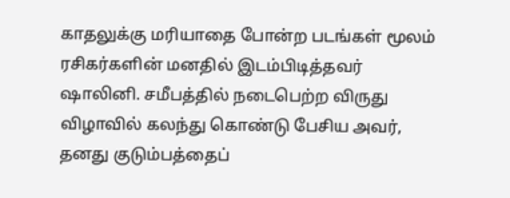காதலுக்கு மரியாதை போன்ற படங்கள் மூலம் ரசிகர்களின் மனதில் இடம்பிடித்தவர் ஷாலினி. சமீபத்தில் நடைபெற்ற விருது விழாவில் கலந்து கொண்டு பேசிய அவர், தனது குடும்பத்தைப்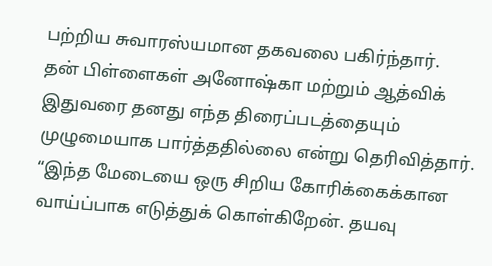பற்றிய சுவாரஸ்யமான தகவலை பகிர்ந்தார்.
தன் பிள்ளைகள் அனோஷ்கா மற்றும் ஆத்விக் இதுவரை தனது எந்த திரைப்படத்தையும் முழுமையாக பார்த்ததில்லை என்று தெரிவித்தார். “இந்த மேடையை ஒரு சிறிய கோரிக்கைக்கான வாய்ப்பாக எடுத்துக் கொள்கிறேன். தயவு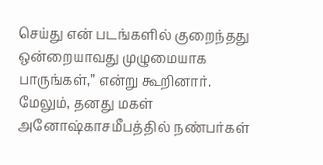செய்து என் படங்களில் குறைந்தது ஒன்றையாவது முழுமையாக பாருங்கள்,” என்று கூறினார்.
மேலும், தனது மகள் அனோஷ்காசமீபத்தில் நண்பர்கள்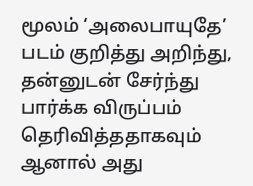மூலம் ‘அலைபாயுதே’ படம் குறித்து அறிந்து, தன்னுடன் சேர்ந்து பார்க்க விருப்பம் தெரிவித்ததாகவும் ஆனால் அது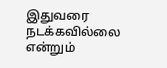இதுவரை நடக்கவில்லை என்றும்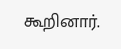கூறினார்.